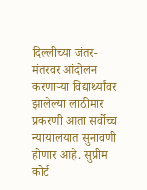दिल्लीच्या जंतर-मंतरवर आंदोलन करणाऱ्या विद्यार्थ्यांवर झालेल्या लाठीमार प्रकरणी आता सर्वोच्च न्यायालयात सुनावणी होणार आहे. सुप्रीम कोर्ट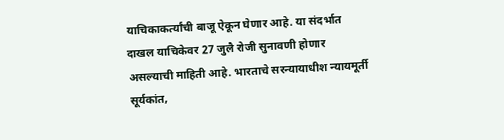याचिकाकर्त्यांची बाजू ऐकून घेणार आहे. या संदर्भात दाखल याचिकेवर 27 जुलै रोजी सुनावणी होणार असल्याची माहिती आहे. भारताचे सरन्यायाधीश न्यायमूर्ती सूर्यकांत,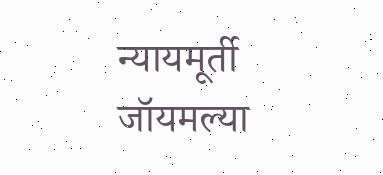न्यायमूर्ती जॉयमल्या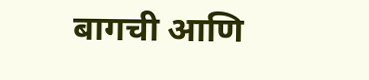बागची आणि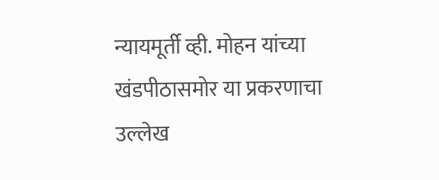न्यायमूर्ती व्ही. मोहन यांच्या खंडपीठासमोर या प्रकरणाचा उल्लेख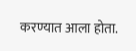करण्यात आला होता.